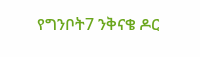የግንቦት7 ንቅናቄ ዶር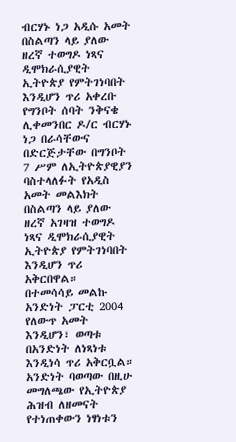ብርሃኑ ነጋ አዲሱ አመት በስልጣን ላይ ያለው ዘረኛ ተወግዶ ነጻና ዲሞክራሲያዊት ኢትዮጵያ የምትገነባበት እንዲሆን ጥሪ አቀረቡ
የግንቦት ሰባት ንቅናቄ ሊቀመንበር ዶ/ር ብርሃኑ ነጋ በራሳቸውና በድርጅታቸው በግንቦት 7 ሥም ለኢትዮጵያዊያን ባስተላለፉት የአዲስ አመት መልእክት በስልጣን ላይ ያለው ዘረኛ አገዛዝ ተወግዶ ነጻና ዲሞክራሲያዊት ኢትዮጵያ የምትገነባበት እንዲሆን ጥሪ አቅርበዋል።
በተመሳሳይ መልኩ አንድነት ፓርቲ 2004 የለውጥ አመት እንዲሆን፣ ወጣቱ በአንድነት ለነጻነቱ እንዲነሳ ጥሪ አቅርቧል።
አንድነት ባወጣው በዚሁ መግለጫው የኢትዮጵያ ሕዝብ ለዘመናት የተነጠቀውን ነፃነቱን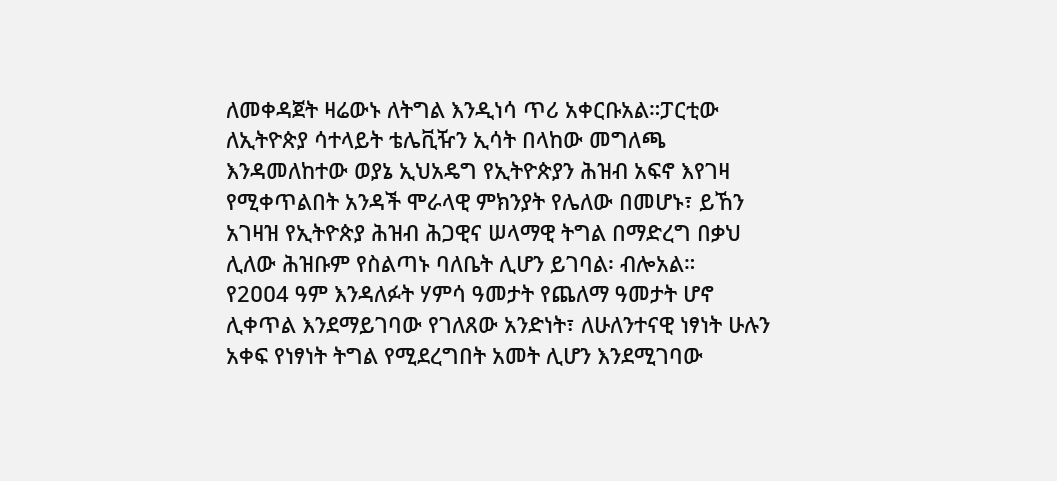ለመቀዳጀት ዛሬውኑ ለትግል እንዲነሳ ጥሪ አቀርቡአል።ፓርቲው ለኢትዮጵያ ሳተላይት ቴሌቪዥን ኢሳት በላከው መግለጫ እንዳመለከተው ወያኔ ኢህአዴግ የኢትዮጵያን ሕዝብ አፍኖ እየገዛ የሚቀጥልበት አንዳች ሞራላዊ ምክንያት የሌለው በመሆኑ፣ ይኸን አገዛዝ የኢትዮጵያ ሕዝብ ሕጋዊና ሠላማዊ ትግል በማድረግ በቃህ ሊለው ሕዝቡም የስልጣኑ ባለቤት ሊሆን ይገባል፡ ብሎአል።
የ2ዐዐ4 ዓም እንዳለፉት ሃምሳ ዓመታት የጨለማ ዓመታት ሆኖ ሊቀጥል እንደማይገባው የገለጸው አንድነት፣ ለሁለንተናዊ ነፃነት ሁሉን አቀፍ የነፃነት ትግል የሚደረግበት አመት ሊሆን እንደሚገባው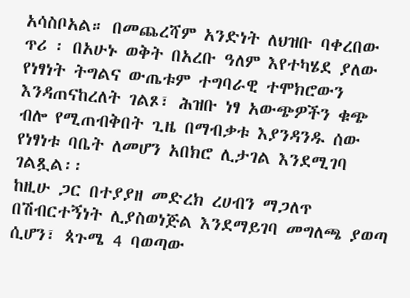አሳስቦአል። በመጨረሻም አንድነት ለህዝቡ ባቀረበው ጥሪ ፡ በአሁኑ ወቅት በአረቡ ዓለም እየተካሄደ ያለው የነፃነት ትግልና ውጤቱም ተግባራዊ ተሞክሮውን እንዳጠናከረለት ገልጾ፣ ሕዝቡ ነፃ አውጭዎችን ቁጭ ብሎ የሚጠብቅበት ጊዜ በማብቃቱ እያንዳንዱ ሰው የነፃነቱ ባቤት ለመሆን አበክሮ ሊታገል እንደሚገባ ገልጿል፡፡
ከዚሁ ጋር በተያያዘ መድረክ ረሀብን ማጋለጥ በሽብርተኝነት ሊያስወነጅል እንደማይገባ መግለጫ ያወጣ ሲሆን፣ ጳጉሜ 4 ባወጣው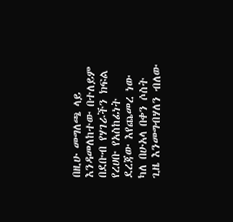በዚሁ መግለጫ ላይ እንዳመለከተው በተለይም በደቡብ የሃገራችን ክፍል የረሀቡ የአስከፊነት ደረጃው እየጨመረ ነው ካለ በሁአላ በቀን ሶስት ጊዜ እንመግብሃለን ብለው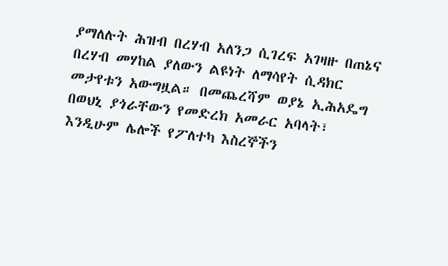ያማለሉት ሕዝብ በረሃብ አለንጋ ሲገረፍ አገዛዙ በጠኔና በረሃብ መሃከል ያለውን ልዩነት ለማሳየት ሲዳክር መታየቱን አውግዟል። በመጨረሻም ወያኔ ኢሕአዴግ በወህኒ ያጎራቸውን የመድረክ አመራር አባላት፣ እንዲሁም ሌሎች የፖለተካ እስረኞችን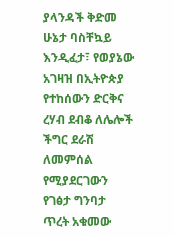ያላንዳች ቅድመ ሁኔታ ባስቸኳይ እንዲፈታ፣ የወያኔው አገዛዝ በኢትዮጵያ የተከሰውን ድርቅና ረሃብ ደብቆ ለሌሎች ችግር ደራሽ ለመምሰል የሚያደርገውን የገፅታ ግንባታ ጥረት አቁመው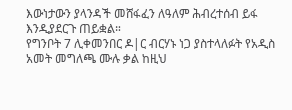እውነታውን ያላንዳች መሸፋፈን ለዓለም ሕብረተሰብ ይፋ እንዲያደርጉ ጠይቋል።
የግንቦት 7 ሊቀመንበር ዶ|ር ብርሃኑ ነጋ ያስተላለፉት የአዲስ አመት መግለጫ ሙሉ ቃል ከዚህ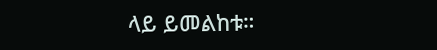ላይ ይመልከቱ።